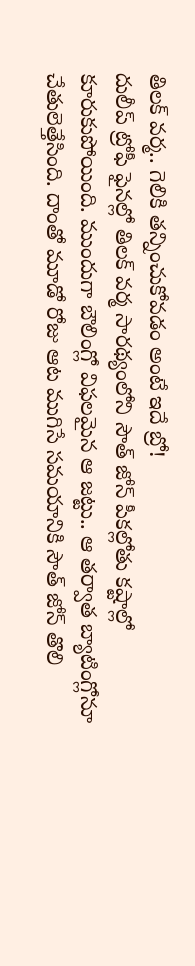తిలక్ వర్మ.. గెలికి తన్నించుకోవడం అంటే ఇదే బ్రో!
దులీప్ ట్రోఫీ ఫైనల్లో తిలక్ వర్మ సారథ్యంలోని సౌత్ జోన్ పీకల్లోతు కష్టాల్లో కూరుకుపోయింది. ముందుగా బౌలింగ్లో విఫలమైన ఆ జట్టు.. ఆ తర్వాత బ్యాటింగ్లోనూ చేతులెత్తేసింది. దాంతో మూడో రోజు ఆట ముగిసే సమయానికి సౌత్ జోన్ తొలి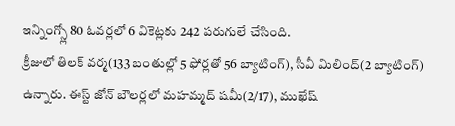ఇన్నింగ్స్లో 80 ఓవర్లలో 6 వికెట్లకు 242 పరుగులే చేసింది.
క్రీజులో తిలక్ వర్మ(133 బంతుల్లో 5 ఫోర్లతో 56 బ్యాటింగ్), సీవీ మిలింద్(2 బ్యాటింగ్) ఉన్నారు. ఈస్ట్ జోన్ బౌలర్లలో మహమ్మద్ షమీ(2/17), ముఖేష్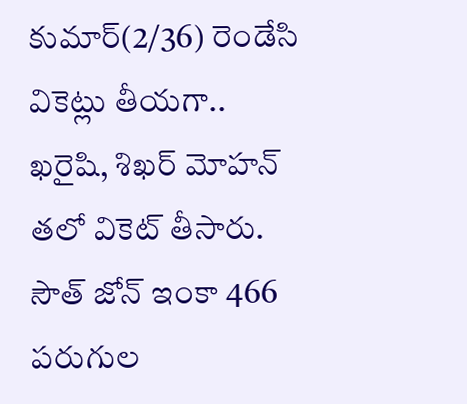కుమార్(2/36) రెండేసి వికెట్లు తీయగా.. ఖరైషి, శిఖర్ మోహన్ తలో వికెట్ తీసారు. సౌత్ జోన్ ఇంకా 466 పరుగుల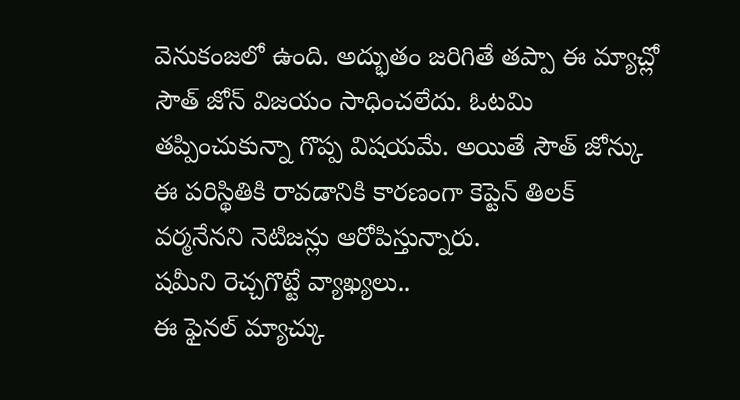వెనుకంజలో ఉంది. అద్భుతం జరిగితే తప్పా ఈ మ్యాచ్లో సౌత్ జోన్ విజయం సాధించలేదు. ఓటమి తప్పించుకున్నా గొప్ప విషయమే. అయితే సౌత్ జోన్కు ఈ పరిస్థితికి రావడానికి కారణంగా కెప్టెన్ తిలక్ వర్మనేనని నెటిజన్లు ఆరోపిస్తున్నారు.
షమీని రెచ్చగొట్టే వ్యాఖ్యలు..
ఈ ఫైనల్ మ్యాచ్కు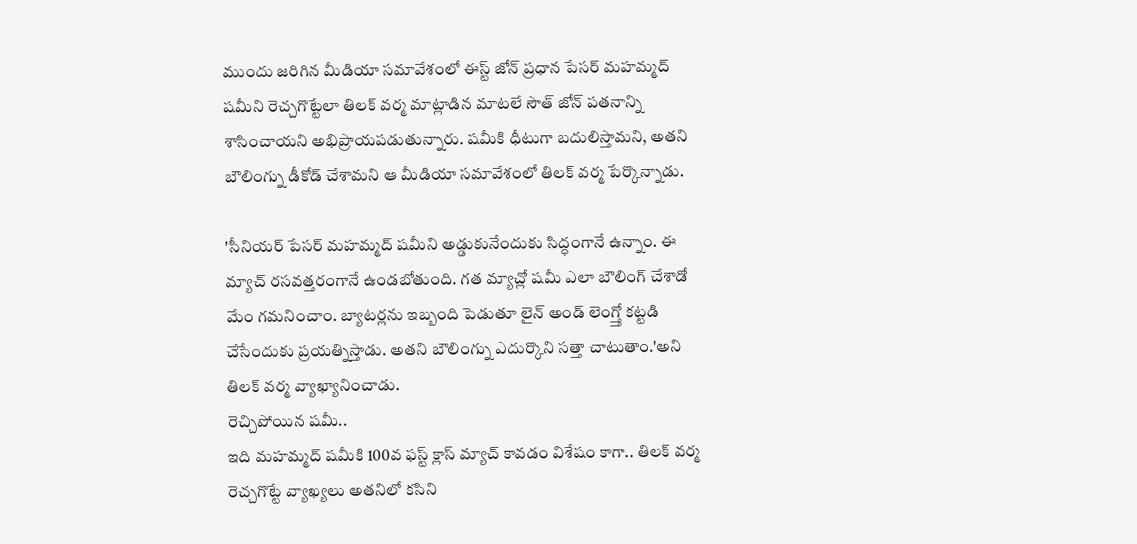ముందు జరిగిన మీడియా సమావేశంలో ఈస్ట్ జోన్ ప్రధాన పేసర్ మహమ్మద్ షమీని రెచ్చగొట్టేలా తిలక్ వర్మ మాట్లాడిన మాటలే సౌత్ జోన్ పతనాన్ని శాసించాయని అభిప్రాయపడుతున్నారు. షమీకి ధీటుగా బదులిస్తామని, అతని బౌలింగ్ను డీకోడ్ చేశామని ఆ మీడియా సమావేశంలో తిలక్ వర్మ పేర్కొన్నాడు.

'సీనియర్ పేసర్ మహమ్మద్ షమీని అడ్డుకునేందుకు సిద్ధంగానే ఉన్నాం. ఈ మ్యాచ్ రసవత్తరంగానే ఉండబోతుంది. గత మ్యాచ్లో షమీ ఎలా బౌలింగ్ చేశాడో మేం గమనించాం. బ్యాటర్లను ఇబ్బంది పెడుతూ లైన్ అండ్ లెంగ్త్తో కట్టడి చేసేందుకు ప్రయత్నిస్తాడు. అతని బౌలింగ్ను ఎదుర్కొని సత్తా చాటుతాం.'అని తిలక్ వర్మ వ్యాఖ్యానించాడు.
రెచ్చిపోయిన షమీ..
ఇది మహమ్మద్ షమీకి 100వ ఫస్ట్ క్లాస్ మ్యాచ్ కావడం విశేషం కాగా.. తిలక్ వర్మ రెచ్చగొట్టే వ్యాఖ్యలు అతనిలో కసిని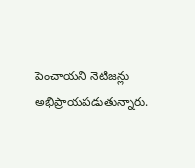పెంచాయని నెటిజన్లు అభిప్రాయపడుతున్నారు.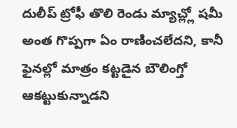దులీప్ ట్రోఫీ తొలి రెండు మ్యాచ్ల్లో షమీ అంత గొప్పగా ఏం రాణించలేదని, కానీ ఫైనల్లో మాత్రం కట్టడైన బౌలింగ్తో ఆకట్టుకున్నాడని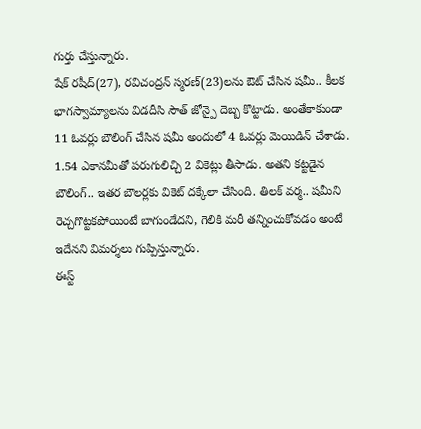గుర్తు చేస్తున్నారు.
షేక్ రషీద్(27), రవిచంద్రన్ స్మరణ్(23)లను ఔట్ చేసిన షమీ.. కీలక భాగస్వామ్యాలను విడదీసి సౌత్ జోన్పై దెబ్బ కొట్టాడు. అంతేకాకుండా 11 ఓవర్లు బౌలింగ్ చేసిన షమీ అందులో 4 ఓవర్లు మెయిడిన్ చేశాడు. 1.54 ఎకానమీతో పరుగులిచ్చి 2 వికెట్లు తీసాడు. అతని కట్టడైన బౌలింగ్.. ఇతర బౌలర్లకు వికెట్ దక్కేలా చేసింది. తిలక్ వర్మ.. షమీని రెచ్చగొట్టకపోయింటే బాగుండేదని, గెలికి మరీ తన్నించుకోవడం అంటే ఇదేనని విమర్శలు గుప్పిస్తున్నారు.
ఈస్ట్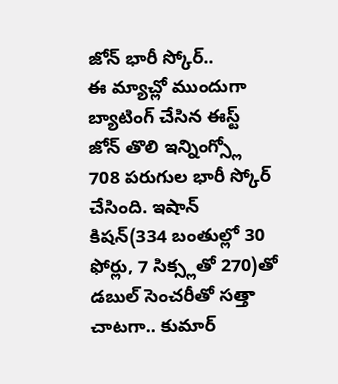జోన్ భారీ స్కోర్..
ఈ మ్యాచ్లో ముందుగా బ్యాటింగ్ చేసిన ఈస్ట్ జోన్ తొలి ఇన్నింగ్స్లో 708 పరుగుల భారీ స్కోర్ చేసింది. ఇషాన్ కిషన్(334 బంతుల్లో 30 ఫోర్లు, 7 సిక్స్లతో 270)తో డబుల్ సెంచరీతో సత్తా చాటగా.. కుమార్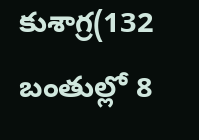కుశాగ్ర(132 బంతుల్లో 8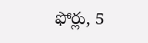ఫోర్లు, 5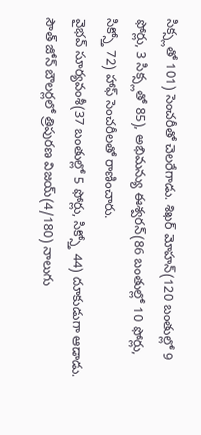సిక్స్లతో 101) సెంచరీతో చెలరేగాడు. శిఖర్ మోహన్(120 బంతుల్లో 9 ఫోర్లు, 3 సిక్స్లతో 85), అభిమన్యు ఈశ్వరన్(86 బంతుల్లో 10 ఫోర్లు, సిక్స్తో 72) హాఫ్ సెంచరీలతో రాణించారు.
వైభవ్ సూర్యవంశీ(37 బంతుల్లో 5 ఫోర్లు, సిక్స్తో 44) దూకుడుగా ఆడాడు. సౌత్ జోన్ బౌలర్లలో త్రిపురణ విజయ్(4/180) నాలుగు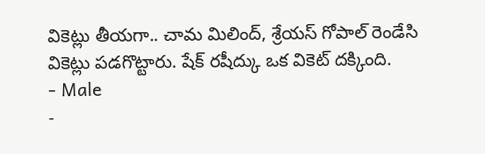వికెట్లు తీయగా.. చామ మిలింద్, శ్రేయస్ గోపాల్ రెండేసి వికెట్లు పడగొట్టారు. షేక్ రషీద్కు ఒక వికెట్ దక్కింది.
- Male
-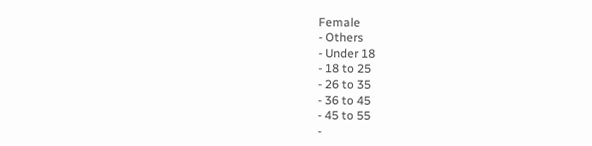Female
- Others
- Under 18
- 18 to 25
- 26 to 35
- 36 to 45
- 45 to 55
-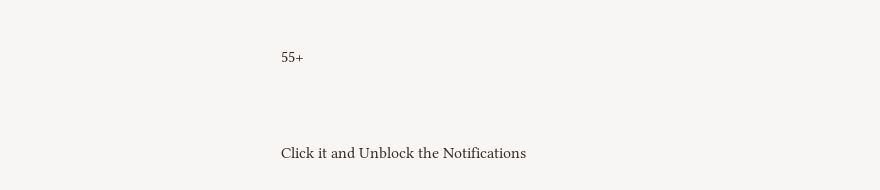55+


Click it and Unblock the Notifications